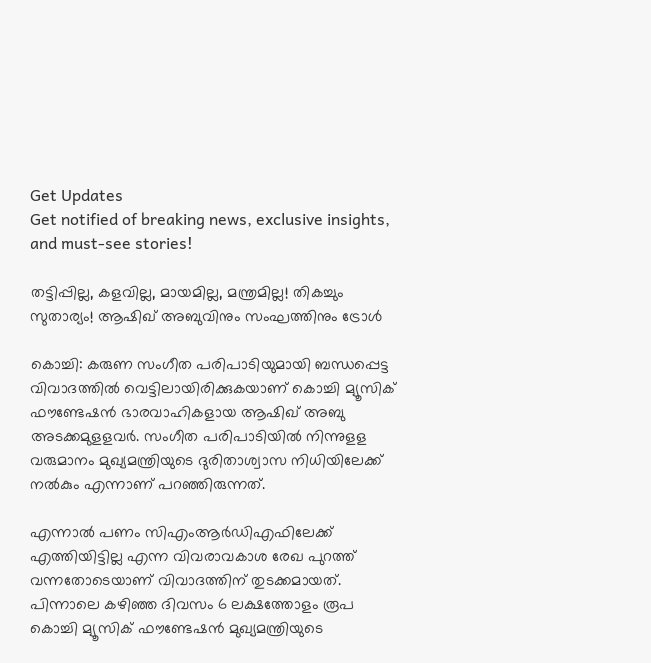Get Updates
Get notified of breaking news, exclusive insights, and must-see stories!

തട്ടിപ്പില്ല, കളവില്ല, മായമില്ല, മന്ത്രമില്ല! തികച്ചും സുതാര്യം! ആഷിഖ് അബുവിനും സംഘത്തിനും ട്രോൾ

കൊച്ചി: കരുണ സംഗീത പരിപാടിയുമായി ബന്ധപ്പെട്ട വിവാദത്തില്‍ വെട്ടിലായിരിക്കുകയാണ് കൊച്ചി മ്യൂസിക് ഫൗണ്ടേഷന്‍ ഭാരവാഹികളായ ആഷിഖ് അബു അടക്കമുളളവര്‍. സംഗീത പരിപാടിയില്‍ നിന്നുളള വരുമാനം മുഖ്യമന്ത്രിയുടെ ദുരിതാശ്വാസ നിധിയിലേക്ക് നല്‍കും എന്നാണ് പറഞ്ഞിരുന്നത്.

എന്നാല്‍ പണം സിഎംആര്‍ഡിഎഫിലേക്ക് എത്തിയിട്ടില്ല എന്ന വിവരാവകാശ രേഖ പുറത്ത് വന്നതോടെയാണ് വിവാദത്തിന് തുടക്കമായത്. പിന്നാലെ കഴിഞ്ഞ ദിവസം 6 ലക്ഷത്തോളം രൂപ കൊച്ചി മ്യൂസിക് ഫൗണ്ടേഷന്‍ മുഖ്യമന്ത്രിയുടെ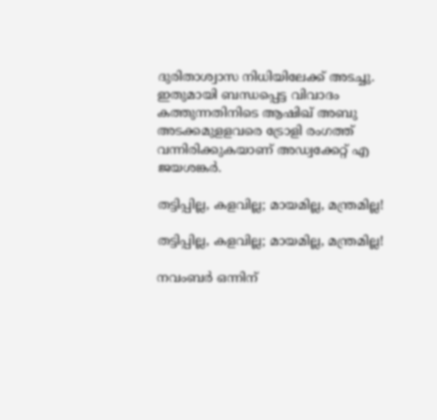ദുരിതാശ്വാസ നിധിയിലേക്ക് അടച്ചു. ഇതുമായി ബന്ധപ്പെട്ട വിവാദം കത്തുന്നതിനിടെ ആഷിഖ് അബു അടക്കമുളളവരെ ട്രോളി രംഗത്ത് വന്നിരിക്കുകയാണ് അഡ്വക്കേറ്റ് എ ജയശങ്കര്‍.

തട്ടിപ്പില്ല, കളവില്ല; മായമില്ല, മന്ത്രമില്ല!

തട്ടിപ്പില്ല, കളവില്ല; മായമില്ല, മന്ത്രമില്ല!

നവംബർ ഒന്നിന്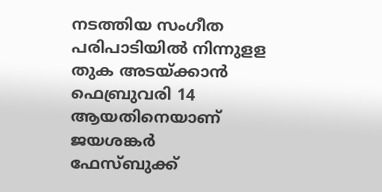നടത്തിയ സംഗീത പരിപാടിയിൽ നിന്നുളള തുക അടയ്ക്കാൻ ഫെബ്രുവരി 14 ആയതിനെയാണ് ജയശങ്കർ ഫേസ്ബുക്ക്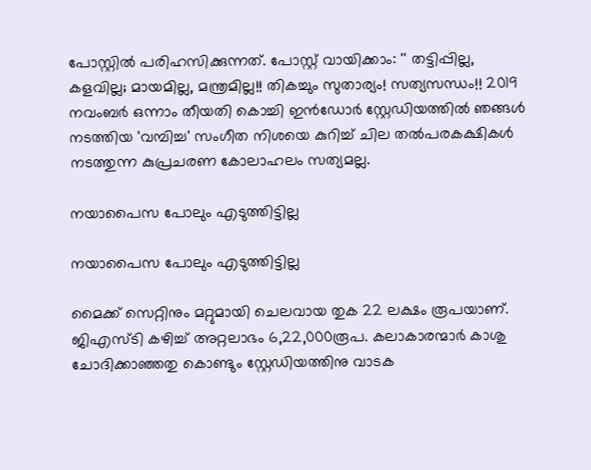പോസ്റ്റിൽ പരിഹസിക്കുന്നത്. പോസ്റ്റ് വായിക്കാം: '' തട്ടിപ്പില്ല, കളവില്ല; മായമില്ല, മന്ത്രമില്ല!! തികച്ചും സുതാര്യം! സത്യസന്ധം!! 2019 നവംബർ ഒന്നാം തീയതി കൊച്ചി ഇൻഡോർ സ്റ്റേഡിയത്തിൽ ഞങ്ങൾ നടത്തിയ 'വമ്പിച്ച' സംഗീത നിശയെ കുറിച്ച് ചില തൽപരകക്ഷികൾ നടത്തുന്ന കുപ്രചരണ കോലാഹലം സത്യമല്ല.

നയാപൈസ പോലും എടുത്തിട്ടില്ല

നയാപൈസ പോലും എടുത്തിട്ടില്ല

മൈക്ക് സെറ്റിനും മറ്റുമായി ചെലവായ തുക 22 ലക്ഷം രൂപയാണ്. ജിഎസ്ടി കഴിച്ച് അറ്റലാഭം 6,22,000രൂപ. കലാകാരന്മാർ കാശു ചോദിക്കാഞ്ഞതു കൊണ്ടും സ്റ്റേഡിയത്തിനു വാടക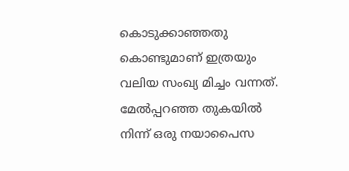കൊടുക്കാഞ്ഞതു കൊണ്ടുമാണ് ഇത്രയും വലിയ സംഖ്യ മിച്ചം വന്നത്. മേൽപ്പറഞ്ഞ തുകയിൽ നിന്ന് ഒരു നയാപൈസ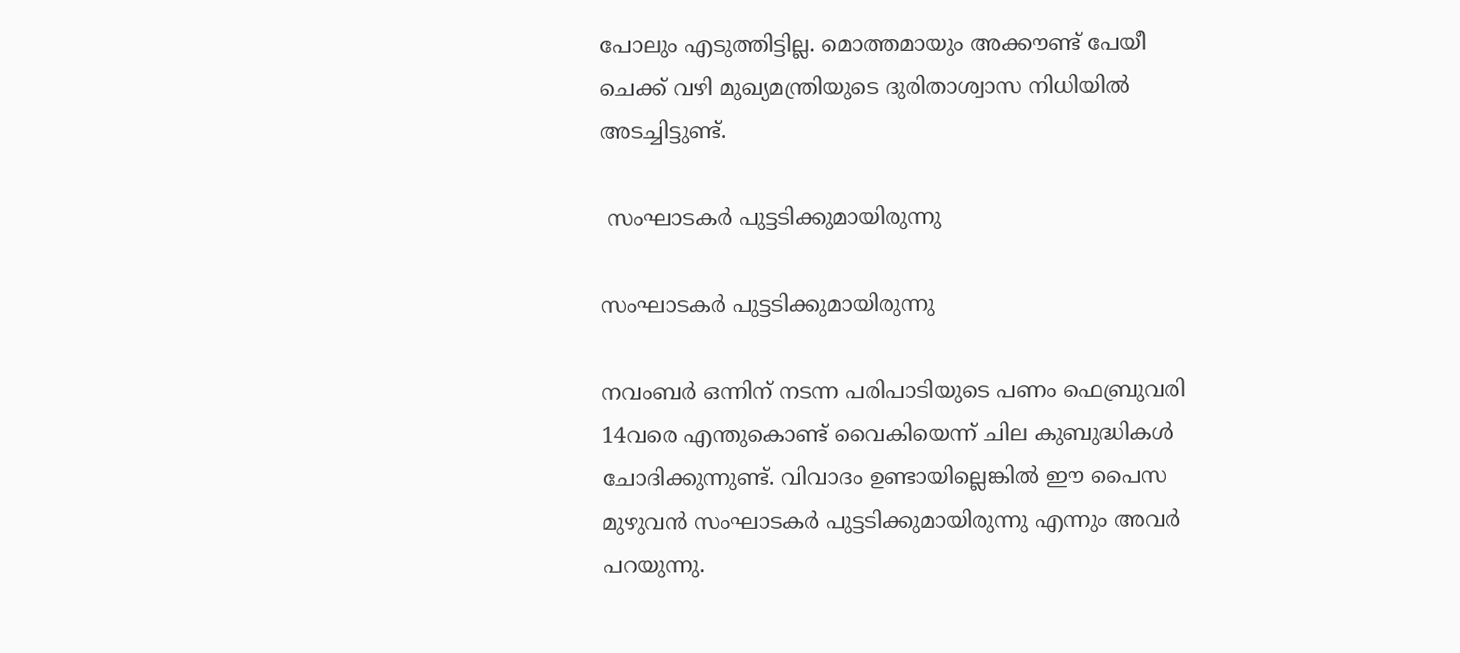പോലും എടുത്തിട്ടില്ല. മൊത്തമായും അക്കൗണ്ട് പേയീ ചെക്ക് വഴി മുഖ്യമന്ത്രിയുടെ ദുരിതാശ്വാസ നിധിയിൽ അടച്ചിട്ടുണ്ട്.

 സംഘാടകർ പുട്ടടിക്കുമായിരുന്നു

സംഘാടകർ പുട്ടടിക്കുമായിരുന്നു

നവംബർ ഒന്നിന് നടന്ന പരിപാടിയുടെ പണം ഫെബ്രുവരി 14വരെ എന്തുകൊണ്ട് വൈകിയെന്ന് ചില കുബുദ്ധികൾ ചോദിക്കുന്നുണ്ട്. വിവാദം ഉണ്ടായില്ലെങ്കിൽ ഈ പൈസ മുഴുവൻ സംഘാടകർ പുട്ടടിക്കുമായിരുന്നു എന്നും അവർ പറയുന്നു.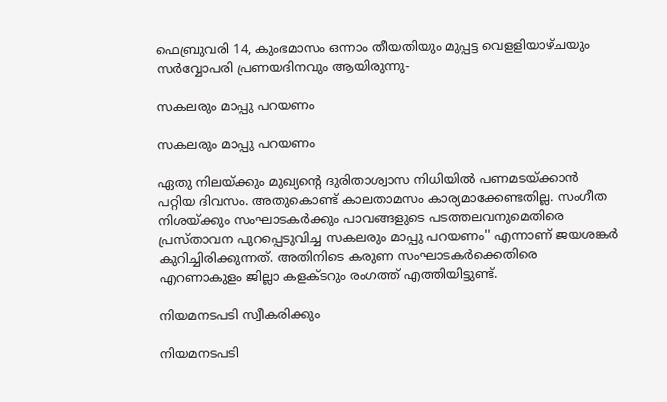ഫെബ്രുവരി 14, കുംഭമാസം ഒന്നാം തീയതിയും മുപ്പട്ട വെളളിയാഴ്ചയും സർവ്വോപരി പ്രണയദിനവും ആയിരുന്നു-

സകലരും മാപ്പു പറയണം

സകലരും മാപ്പു പറയണം

ഏതു നിലയ്ക്കും മുഖ്യൻ്റെ ദുരിതാശ്വാസ നിധിയിൽ പണമടയ്ക്കാൻ പറ്റിയ ദിവസം. അതുകൊണ്ട് കാലതാമസം കാര്യമാക്കേണ്ടതില്ല. സംഗീത നിശയ്ക്കും സംഘാടകർക്കും പാവങ്ങളുടെ പടത്തലവനുമെതിരെ പ്രസ്താവന പുറപ്പെടുവിച്ച സകലരും മാപ്പു പറയണം'' എന്നാണ് ജയശങ്കർ കുറിച്ചിരിക്കുന്നത്. അതിനിടെ കരുണ സംഘാടകർക്കെതിരെ എറണാകുളം ജില്ലാ കളക്ടറും രംഗത്ത് എത്തിയിട്ടുണ്ട്.

നിയമനടപടി സ്വീകരിക്കും

നിയമനടപടി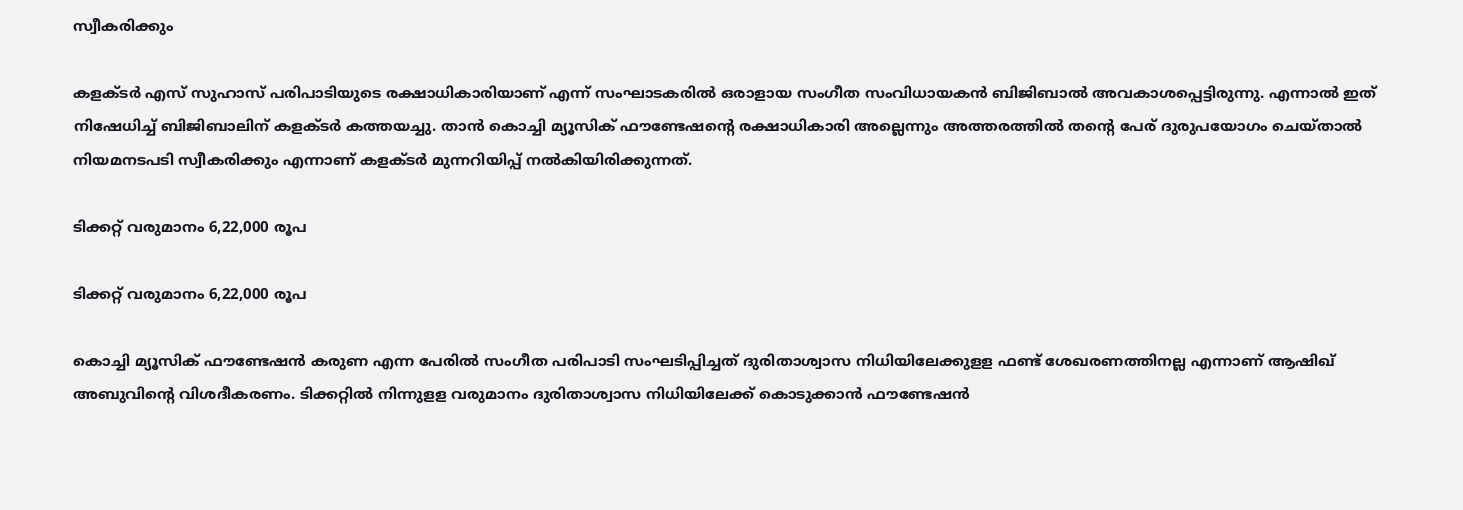സ്വീകരിക്കും

കളക്ടര്‍ എസ് സുഹാസ് പരിപാടിയുടെ രക്ഷാധികാരിയാണ് എന്ന് സംഘാടകരില്‍ ഒരാളായ സംഗീത സംവിധായകന്‍ ബിജിബാല്‍ അവകാശപ്പെട്ടിരുന്നു. എന്നാല്‍ ഇത് നിഷേധിച്ച് ബിജിബാലിന് കളക്ടര്‍ കത്തയച്ചു. താന്‍ കൊച്ചി മ്യൂസിക് ഫൗണ്ടേഷന്റെ രക്ഷാധികാരി അല്ലെന്നും അത്തരത്തില്‍ തന്റെ പേര് ദുരുപയോഗം ചെയ്താല്‍ നിയമനടപടി സ്വീകരിക്കും എന്നാണ് കളക്ടര്‍ മുന്നറിയിപ്പ് നല്‍കിയിരിക്കുന്നത്.

ടിക്കറ്റ് വരുമാനം 6,22,000 രൂപ

ടിക്കറ്റ് വരുമാനം 6,22,000 രൂപ

കൊച്ചി മ്യൂസിക് ഫൗണ്ടേഷന്‍ കരുണ എന്ന പേരില്‍ സംഗീത പരിപാടി സംഘടിപ്പിച്ചത് ദുരിതാശ്വാസ നിധിയിലേക്കുളള ഫണ്ട് ശേഖരണത്തിനല്ല എന്നാണ് ആഷിഖ് അബുവിന്റെ വിശദീകരണം. ടിക്കറ്റില്‍ നിന്നുളള വരുമാനം ദുരിതാശ്വാസ നിധിയിലേക്ക് കൊടുക്കാന്‍ ഫൗണ്ടേഷന്‍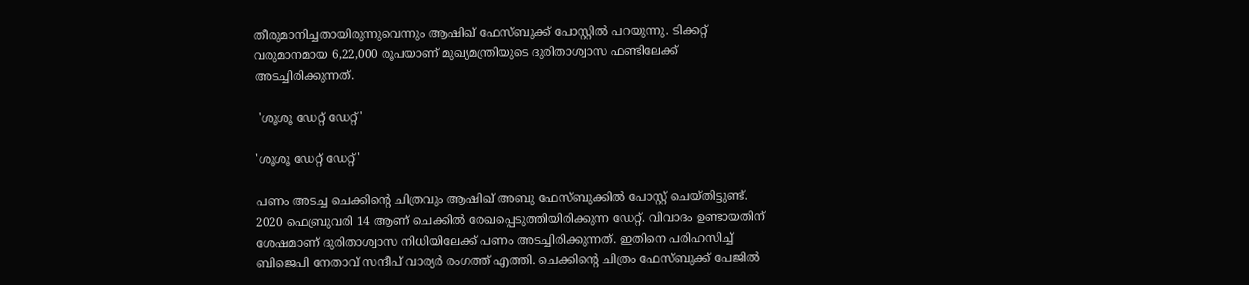തീരുമാനിച്ചതായിരുന്നുവെന്നും ആഷിഖ് ഫേസ്ബുക്ക് പോസ്റ്റില്‍ പറയുന്നു. ടിക്കറ്റ് വരുമാനമായ 6,22,000 രൂപയാണ് മുഖ്യമന്ത്രിയുടെ ദുരിതാശ്വാസ ഫണ്ടിലേക്ക് അടച്ചിരിക്കുന്നത്.

 'ശൂശൂ ഡേറ്റ് ഡേറ്റ്'

'ശൂശൂ ഡേറ്റ് ഡേറ്റ്'

പണം അടച്ച ചെക്കിന്റെ ചിത്രവും ആഷിഖ് അബു ഫേസ്ബുക്കില്‍ പോസ്റ്റ് ചെയ്തിട്ടുണ്ട്. 2020 ഫെബ്രുവരി 14 ആണ് ചെക്കില്‍ രേഖപ്പെടുത്തിയിരിക്കുന്ന ഡേറ്റ്. വിവാദം ഉണ്ടായതിന് ശേഷമാണ് ദുരിതാശ്വാസ നിധിയിലേക്ക് പണം അടച്ചിരിക്കുന്നത്. ഇതിനെ പരിഹസിച്ച് ബിജെപി നേതാവ് സന്ദീപ് വാര്യര്‍ രംഗത്ത് എത്തി. ചെക്കിന്റെ ചിത്രം ഫേസ്ബുക്ക് പേജില്‍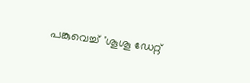പങ്കുവെച്ച് 'ശൂശൂ ഡേറ്റ്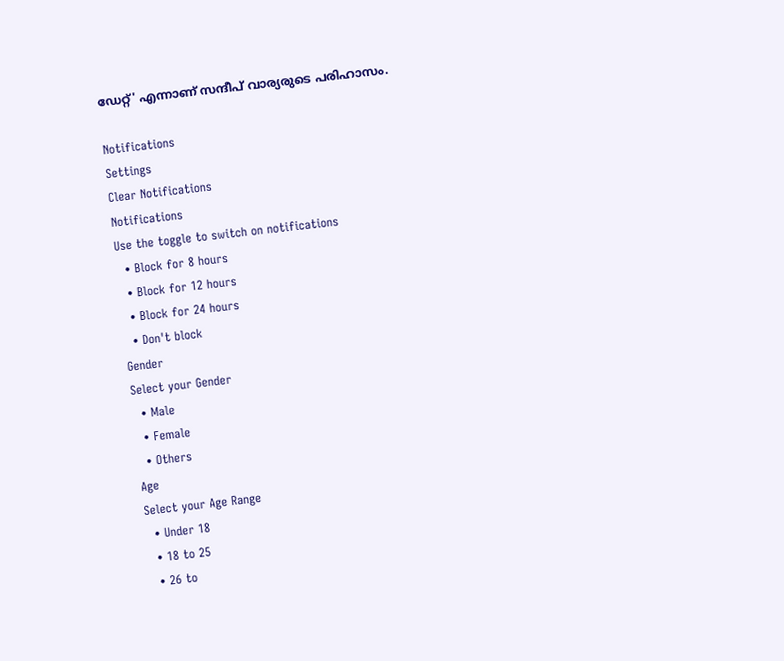ഡേറ്റ്' എന്നാണ് സന്ദീപ് വാര്യരുടെ പരിഹാസം.

Notifications
Settings
Clear Notifications
Notifications
Use the toggle to switch on notifications
  • Block for 8 hours
  • Block for 12 hours
  • Block for 24 hours
  • Don't block
Gender
Select your Gender
  • Male
  • Female
  • Others
Age
Select your Age Range
  • Under 18
  • 18 to 25
  • 26 to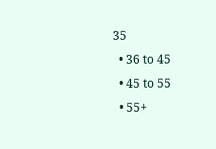35
  • 36 to 45
  • 45 to 55
  • 55+